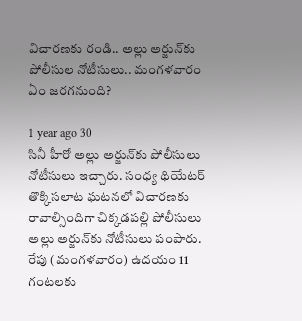విచారణకు రండి.. అల్లు అర్జున్‌కు పోలీసుల నోటీసులు.. మంగళవారం ఏం జరగనుంది?

1 year ago 30
సినీ హీరో అల్లు అర్జున్‌కు పోలీసులు నోటీసులు ఇచ్చారు. సంధ్య థియేటర్ తొక్కిసలాట ఘటనలో విచారణకు రావాల్సిందిగా చిక్కడపల్లి పోలీసులు అల్లు అర్జున్‌కు నోటీసులు పంపారు. రేపు (మంగళవారం) ఉదయం 11 గంటలకు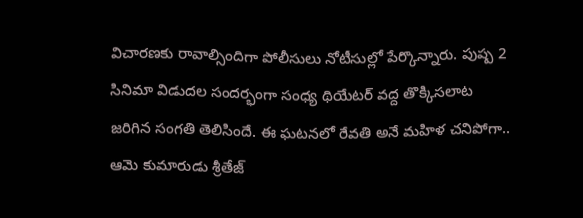విచారణకు రావాల్సిందిగా పోలీసులు నోటీసుల్లో పేర్కొన్నారు. పుష్ప 2 సినిమా విడుదల సందర్భంగా సంధ్య థియేటర్ వద్ద తొక్కిసలాట జరిగిన సంగతి తెలిసిందే. ఈ ఘటనలో రేవతి అనే మహిళ చనిపోగా.. ఆమె కుమారుడు శ్రీతేజ్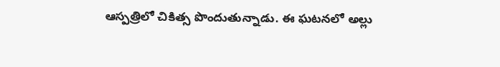ఆస్పత్రిలో చికిత్స పొందుతున్నాడు. ఈ ఘటనలో అల్లు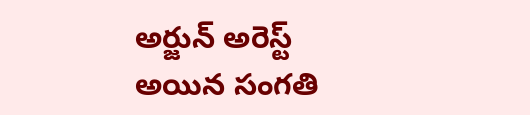అర్జున్ అరెస్ట్ అయిన సంగతి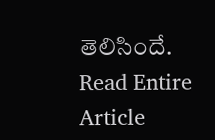తెలిసిందే.
Read Entire Article